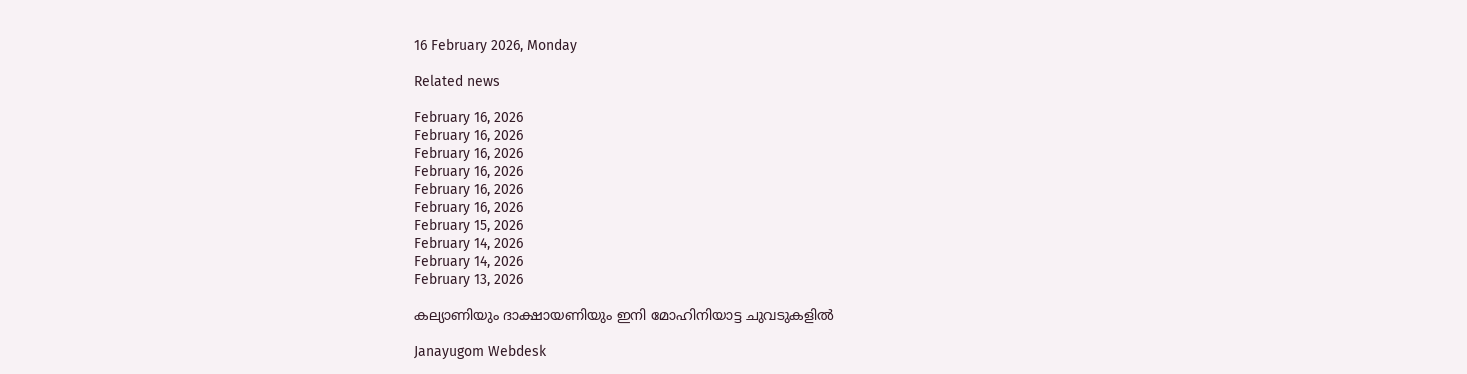16 February 2026, Monday

Related news

February 16, 2026
February 16, 2026
February 16, 2026
February 16, 2026
February 16, 2026
February 16, 2026
February 15, 2026
February 14, 2026
February 14, 2026
February 13, 2026

കല്യാണിയും ദാക്ഷായണിയും ഇനി മോഹിനിയാട്ട ചുവടുകളില്‍

Janayugom Webdesk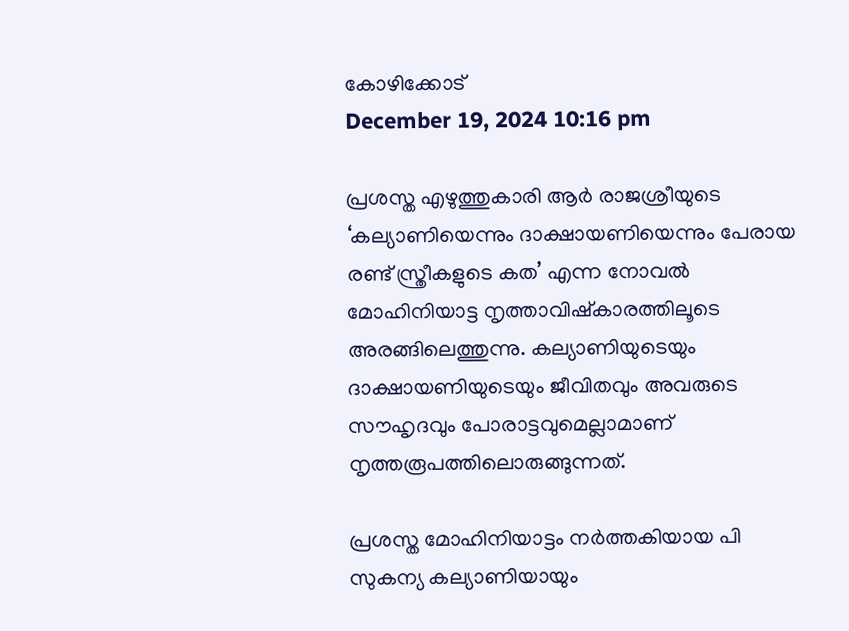കോഴിക്കോട്
December 19, 2024 10:16 pm

പ്രശസ്ത എഴുത്തുകാരി ആർ രാജശ്രീയുടെ ‘കല്യാണിയെന്നും ദാക്ഷായണിയെന്നും പേരായ രണ്ട് സ്ത്രീകളുടെ കത’ എന്ന നോവൽ മോഹിനിയാട്ട നൃത്താവിഷ്കാരത്തിലൂടെ അരങ്ങിലെത്തുന്നു. കല്യാണിയുടെയും ദാക്ഷായണിയുടെയും ജീവിതവും അവരുടെ സൗഹൃദവും പോരാട്ടവുമെല്ലാമാണ് നൃത്തരൂപത്തിലൊരുങ്ങുന്നത്.

പ്രശസ്ത മോഹിനിയാട്ടം നർത്തകിയായ പി സുകന്യ കല്യാണിയായും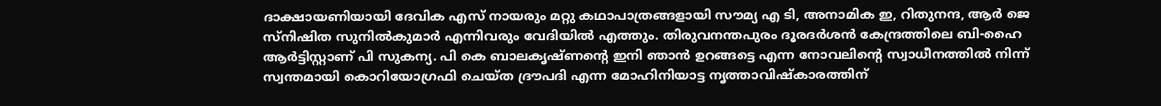ദാക്ഷായണിയായി ദേവിക എസ് നായരും മറ്റു കഥാപാത്രങ്ങളായി സൗമ്യ എ ടി, അനാമിക ഇ, റിതുനന്ദ, ആർ ജെ സ്നിഷിത സുനിൽകുമാർ എന്നിവരും വേദിയിൽ എത്തും. തിരുവനന്തപുരം ദൂരദർശൻ കേന്ദ്രത്തിലെ ബി-ഹൈ ആർട്ടിസ്റ്റാണ് പി സുകന്യ. പി കെ ബാലകൃഷ്ണന്റെ ഇനി ഞാൻ ഉറങ്ങട്ടെ എന്ന നോവലിന്റെ സ്വാധീനത്തിൽ നിന്ന് സ്വന്തമായി കൊറിയോഗ്രഫി ചെയ്ത ദ്രൗപദി എന്ന മോഹിനിയാട്ട നൃത്താവിഷ്കാരത്തിന്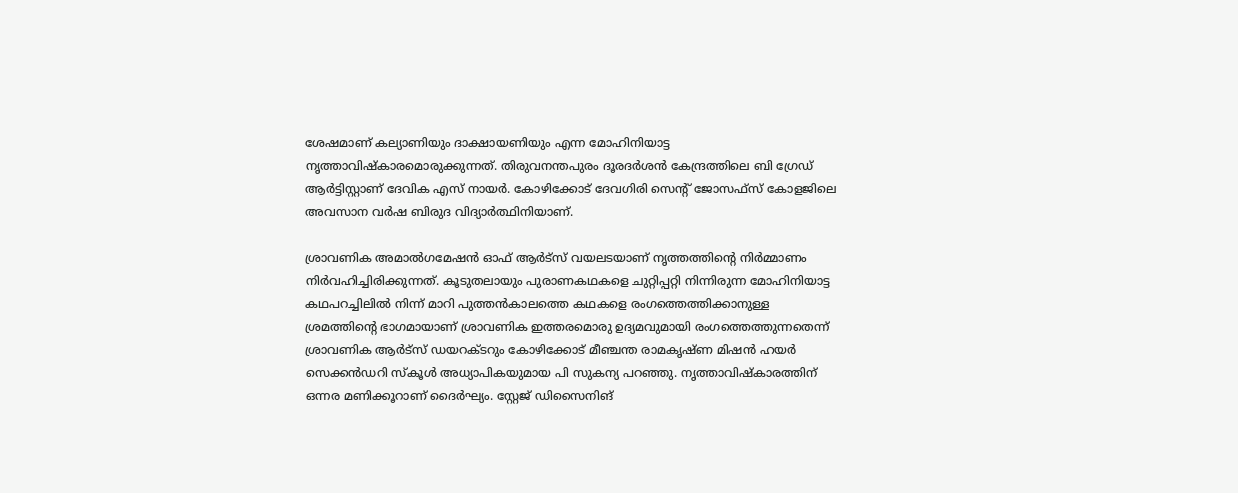ശേഷമാണ് കല്യാണിയും ദാക്ഷായണിയും എന്ന മോഹിനിയാട്ട നൃത്താവിഷ്കാരമൊരുക്കുന്നത്. തിരുവനന്തപുരം ദൂരദർശൻ കേന്ദ്രത്തിലെ ബി ഗ്രേഡ് ആർട്ടിസ്റ്റാണ് ദേവിക എസ് നായർ. കോഴിക്കോട് ദേവഗിരി സെന്റ് ജോസഫ‌്സ് കോളജിലെ അവസാന വർഷ ബിരുദ വിദ്യാർത്ഥിനിയാണ്.

ശ്രാവണിക അമാൽഗമേഷൻ ഓഫ് ആർട്സ് വയലടയാണ് നൃത്തത്തിന്റെ നിർമ്മാണം നിര്‍വഹിച്ചിരിക്കുന്നത്. കൂടുതലായും പുരാണകഥകളെ ചുറ്റിപ്പറ്റി നിന്നിരുന്ന മോഹിനിയാട്ട കഥപറച്ചിലിൽ നിന്ന് മാറി പുത്തൻകാലത്തെ കഥകളെ രംഗത്തെത്തിക്കാനുള്ള ശ്രമത്തിന്റെ ഭാഗമായാണ് ശ്രാവണിക ഇത്തരമൊരു ഉദ്യമവുമായി രംഗത്തെത്തുന്നതെന്ന് ശ്രാവണിക ആർട്സ് ഡയറക്ടറും കോഴിക്കോട് മീഞ്ചന്ത രാമകൃഷ്ണ മിഷൻ ഹയർ സെക്കന്‍ഡറി സ്കൂൾ അധ്യാപികയുമായ പി സുകന്യ പറഞ്ഞു. നൃത്താവിഷ്കാരത്തിന് ഒന്നര മണിക്കൂറാണ് ദൈർഘ്യം. സ്റ്റേജ് ഡിസൈനിങ്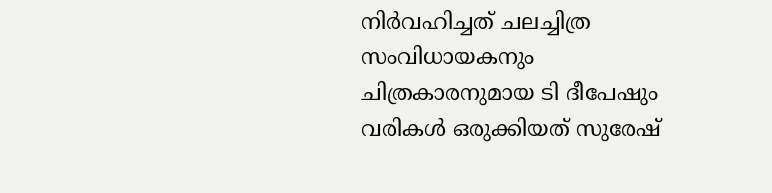നിർവഹിച്ചത് ചലച്ചിത്ര സംവിധായകനും ചിത്രകാരനുമായ ടി ദീപേഷും വരികൾ ഒരുക്കിയത് സുരേഷ്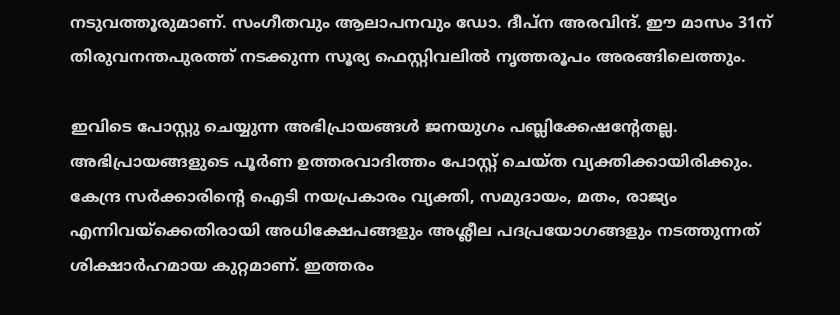നടുവത്തൂരുമാണ്. സംഗീതവും ആലാപനവും ഡോ. ദീപ്ന അരവിന്ദ്. ഈ മാസം 31ന് തിരുവനന്തപുരത്ത് നടക്കുന്ന സൂര്യ ഫെസ്റ്റിവലിൽ നൃത്തരൂപം അരങ്ങിലെത്തും.

ഇവിടെ പോസ്റ്റു ചെയ്യുന്ന അഭിപ്രായങ്ങള്‍ ജനയുഗം പബ്ലിക്കേഷന്റേതല്ല. അഭിപ്രായങ്ങളുടെ പൂര്‍ണ ഉത്തരവാദിത്തം പോസ്റ്റ് ചെയ്ത വ്യക്തിക്കായിരിക്കും. കേന്ദ്ര സര്‍ക്കാരിന്റെ ഐടി നയപ്രകാരം വ്യക്തി, സമുദായം, മതം, രാജ്യം എന്നിവയ്‌ക്കെതിരായി അധിക്ഷേപങ്ങളും അശ്ലീല പദപ്രയോഗങ്ങളും നടത്തുന്നത് ശിക്ഷാര്‍ഹമായ കുറ്റമാണ്. ഇത്തരം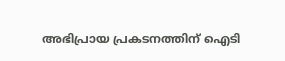അഭിപ്രായ പ്രകടനത്തിന് ഐടി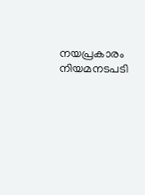നയപ്രകാരം നിയമനടപടി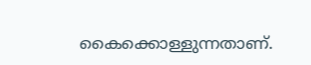കൈക്കൊള്ളുന്നതാണ്.